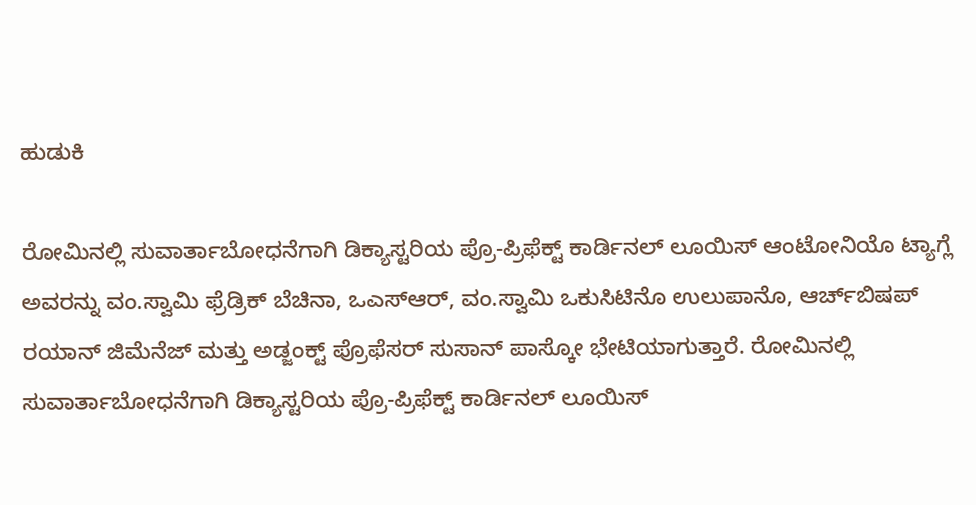ಹುಡುಕಿ

ರೋಮಿನಲ್ಲಿ ಸುವಾರ್ತಾಬೋಧನೆಗಾಗಿ ಡಿಕ್ಯಾಸ್ಟರಿಯ ಪ್ರೊ-ಪ್ರಿಫೆಕ್ಟ್ ಕಾರ್ಡಿನಲ್ ಲೂಯಿಸ್ ಆಂಟೋನಿಯೊ ಟ್ಯಾಗ್ಲೆ ಅವರನ್ನು ವಂ.ಸ್ವಾಮಿ ಫ್ರೆಡ್ರಿಕ್ ಬೆಚಿನಾ, ಒಎಸ್ಆರ್, ವಂ.ಸ್ವಾಮಿ ಒಕುಸಿಟಿನೊ ಉಲುಪಾನೊ, ಆರ್ಚ್‌ಬಿಷಪ್ ರಯಾನ್ ಜಿಮೆನೆಜ್ ಮತ್ತು ಅಡ್ಜಂಕ್ಟ್ ಪ್ರೊಫೆಸರ್ ಸುಸಾನ್ ಪಾಸ್ಕೋ ಭೇಟಿಯಾಗುತ್ತಾರೆ. ರೋಮಿನಲ್ಲಿ ಸುವಾರ್ತಾಬೋಧನೆಗಾಗಿ ಡಿಕ್ಯಾಸ್ಟರಿಯ ಪ್ರೊ-ಪ್ರಿಫೆಕ್ಟ್ ಕಾರ್ಡಿನಲ್ ಲೂಯಿಸ್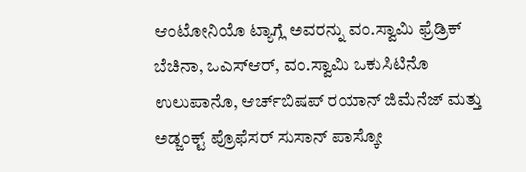ಆಂಟೋನಿಯೊ ಟ್ಯಾಗ್ಲೆ ಅವರನ್ನು ವಂ.ಸ್ವಾಮಿ ಫ್ರೆಡ್ರಿಕ್ ಬೆಚಿನಾ, ಒಎಸ್ಆರ್, ವಂ.ಸ್ವಾಮಿ ಒಕುಸಿಟಿನೊ ಉಲುಪಾನೊ, ಆರ್ಚ್‌ಬಿಷಪ್ ರಯಾನ್ ಜಿಮೆನೆಜ್ ಮತ್ತು ಅಡ್ಜಂಕ್ಟ್ ಪ್ರೊಫೆಸರ್ ಸುಸಾನ್ ಪಾಸ್ಕೋ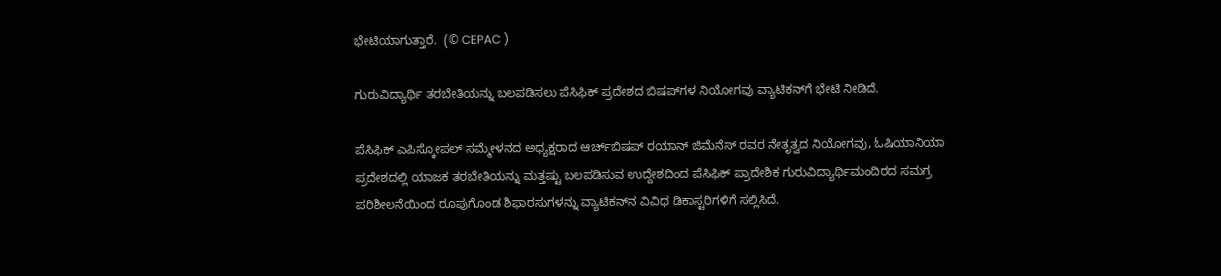ಭೇಟಿಯಾಗುತ್ತಾರೆ.  (© CEPAC )

ಗುರುವಿದ್ಯಾರ್ಥಿ ತರಬೇತಿಯನ್ನು ಬಲಪಡಿಸಲು ಪೆಸಿಫಿಕ್ ಪ್ರದೇಶದ ಬಿಷಪ್‌ಗಳ ನಿಯೋಗವು ವ್ಯಾಟಿಕನ್‌ಗೆ ಭೇಟಿ ನೀಡಿದೆ.

ಪೆಸಿಫಿಕ್ ಎಪಿಸ್ಕೋಪಲ್ ಸಮ್ಮೇಳನದ ಅಧ್ಯಕ್ಷರಾದ ಆರ್ಚ್‌ಬಿಷಪ್ ರಯಾನ್ ಜಿಮೆನೆಸ್ ರವರ ನೇತೃತ್ವದ ನಿಯೋಗವು, ಓಷಿಯಾನಿಯಾ ಪ್ರದೇಶದಲ್ಲಿ ಯಾಜಕ ತರಬೇತಿಯನ್ನು ಮತ್ತಷ್ಟು ಬಲಪಡಿಸುವ ಉದ್ದೇಶದಿಂದ ಪೆಸಿಫಿಕ್ ಪ್ರಾದೇಶಿಕ ಗುರುವಿದ್ಯಾರ್ಥಿಮಂದಿರದ ಸಮಗ್ರ ಪರಿಶೀಲನೆಯಿಂದ ರೂಪುಗೊಂಡ ಶಿಫಾರಸುಗಳನ್ನು ವ್ಯಾಟಿಕನ್‌ನ ವಿವಿಧ ಡಿಕಾಸ್ಟರಿಗಳಿಗೆ ಸಲ್ಲಿಸಿದೆ.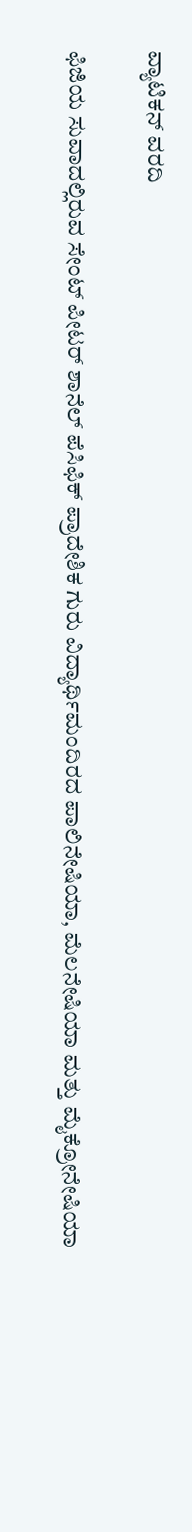ವ್ಯಾಟಿಕನ್ ವರದಿ

ಫಿಜಿಯ ಸುವಾದಲ್ಲಿರುವ ಸೇಂಟ್ ಪೀಟರ್ ಶಾನೆಲ್ ಪೆಸಿಫಿಕ್ ಪ್ರಾದೇಶಿಕ ಗುರು ವಿದ್ಯಾರ್ಥಿಮಂದಿರದ ಪಾಲಿನೇಷಿಯಾ, ಮೆಲನೇಷಿಯಾ ಮತ್ತು ಮೈಕ್ರೋನೇಷಿಯಾ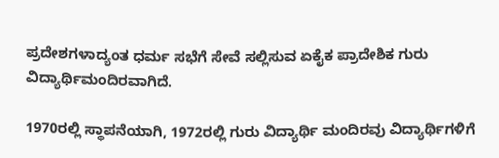ಪ್ರದೇಶಗಳಾದ್ಯಂತ ಧರ್ಮ ಸಭೆಗೆ ಸೇವೆ ಸಲ್ಲಿಸುವ ಏಕೈಕ ಪ್ರಾದೇಶಿಕ ಗುರು ವಿದ್ಯಾರ್ಥಿಮಂದಿರವಾಗಿದೆ.

1970ರಲ್ಲಿ ಸ್ಥಾಪನೆಯಾಗಿ, 1972ರಲ್ಲಿ ಗುರು ವಿದ್ಯಾರ್ಥಿ ಮಂದಿರವು ವಿದ್ಯಾರ್ಥಿಗಳಿಗೆ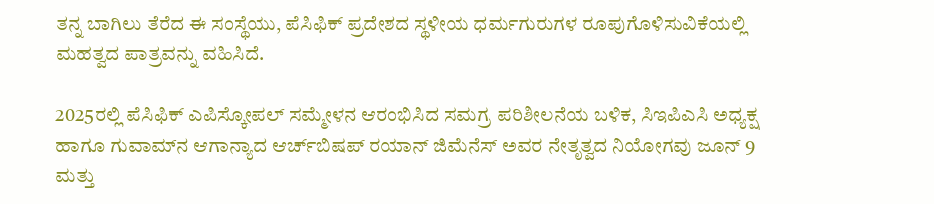ತನ್ನ ಬಾಗಿಲು ತೆರೆದ ಈ ಸಂಸ್ಥೆಯು, ಪೆಸಿಫಿಕ್ ಪ್ರದೇಶದ ಸ್ಥಳೀಯ ಧರ್ಮಗುರುಗಳ ರೂಪುಗೊಳಿಸುವಿಕೆಯಲ್ಲಿ ಮಹತ್ವದ ಪಾತ್ರವನ್ನು ವಹಿಸಿದೆ.

2025ರಲ್ಲಿ ಪೆಸಿಫಿಕ್ ಎಪಿಸ್ಕೋಪಲ್ ಸಮ್ಮೇಳನ ಆರಂಭಿಸಿದ ಸಮಗ್ರ ಪರಿಶೀಲನೆಯ ಬಳಿಕ, ಸಿಇಪಿಎಸಿ ಅಧ್ಯಕ್ಷ ಹಾಗೂ ಗುವಾಮ್‌ನ ಆಗಾನ್ಯಾದ ಆರ್ಚ್‌ಬಿಷಪ್ ರಯಾನ್ ಜಿಮೆನೆಸ್ ಅವರ ನೇತೃತ್ವದ ನಿಯೋಗವು ಜೂನ್ 9 ಮತ್ತು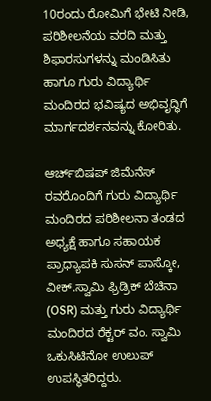10ರಂದು ರೋಮಿಗೆ ಭೇಟಿ ನೀಡಿ, ಪರಿಶೀಲನೆಯ ವರದಿ ಮತ್ತು ಶಿಫಾರಸುಗಳನ್ನು ಮಂಡಿಸಿತು ಹಾಗೂ ಗುರು ವಿದ್ಯಾರ್ಥಿ ಮಂದಿರದ ಭವಿಷ್ಯದ ಅಭಿವೃದ್ಧಿಗೆ ಮಾರ್ಗದರ್ಶನವನ್ನು ಕೋರಿತು.

ಆರ್ಚ್‌ಬಿಷಪ್ ಜಿಮೆನೆಸ್ ರವರೊಂದಿಗೆ ಗುರು ವಿದ್ಯಾರ್ಥಿ ಮಂದಿರದ ಪರಿಶೀಲನಾ ತಂಡದ ಅಧ್ಯಕ್ಷೆ ಹಾಗೂ ಸಹಾಯಕ ಪ್ರಾಧ್ಯಾಪಕಿ ಸುಸನ್ ಪಾಸ್ಕೋ, ವೀಕ್.ಸ್ವಾಮಿ ಫ್ರಿಡ್ರಿಕ್ ಬೆಚಿನಾ (OSR) ಮತ್ತು ಗುರು ವಿದ್ಯಾರ್ಥಿ ಮಂದಿರದ ರೆಕ್ಟರ್ ವಂ. ಸ್ವಾಮಿ ಒಕುಸಿಟಿನೋ ಉಲುಪ್ ಉಪಸ್ಥಿತರಿದ್ದರು.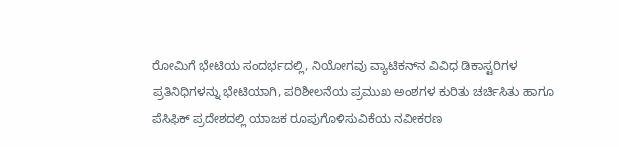ರೋಮಿಗೆ ಭೇಟಿಯ ಸಂದರ್ಭದಲ್ಲಿ, ನಿಯೋಗವು ವ್ಯಾಟಿಕನ್‌ನ ವಿವಿಧ ಡಿಕಾಸ್ಟರಿಗಳ ಪ್ರತಿನಿಧಿಗಳನ್ನು ಭೇಟಿಯಾಗಿ, ಪರಿಶೀಲನೆಯ ಪ್ರಮುಖ ಅಂಶಗಳ ಕುರಿತು ಚರ್ಚಿಸಿತು ಹಾಗೂ ಪೆಸಿಫಿಕ್ ಪ್ರದೇಶದಲ್ಲಿ ಯಾಜಕ ರೂಪುಗೊಳಿಸುವಿಕೆಯ ನವೀಕರಣ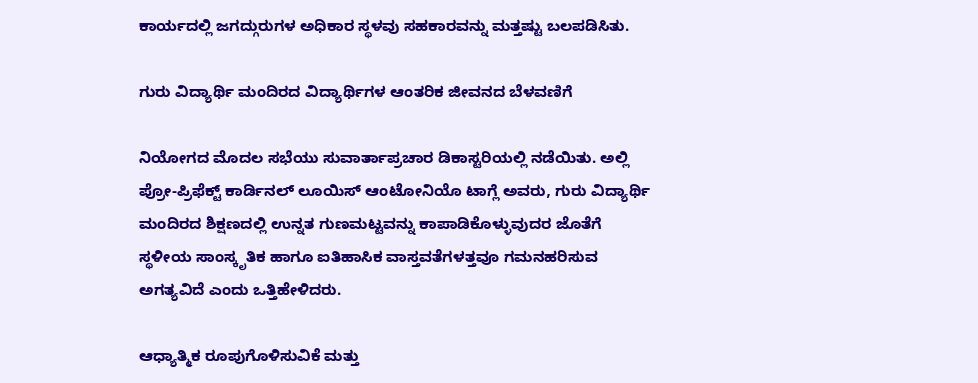ಕಾರ್ಯದಲ್ಲಿ ಜಗದ್ಗುರುಗಳ ಅಧಿಕಾರ ಸ್ಥಳವು ಸಹಕಾರವನ್ನು ಮತ್ತಷ್ಟು ಬಲಪಡಿಸಿತು.

ಗುರು ವಿದ್ಯಾರ್ಥಿ ಮಂದಿರದ ವಿದ್ಯಾರ್ಥಿಗಳ ಆಂತರಿಕ ಜೀವನದ ಬೆಳವಣಿಗೆ

ನಿಯೋಗದ ಮೊದಲ ಸಭೆಯು ಸುವಾರ್ತಾಪ್ರಚಾರ ಡಿಕಾಸ್ಟರಿಯಲ್ಲಿ ನಡೆಯಿತು. ಅಲ್ಲಿ ಪ್ರೋ-ಪ್ರಿಫೆಕ್ಟ್ ಕಾರ್ಡಿನಲ್ ಲೂಯಿಸ್ ಆಂಟೋನಿಯೊ ಟಾಗ್ಲೆ ಅವರು, ಗುರು ವಿದ್ಯಾರ್ಥಿ ಮಂದಿರದ ಶಿಕ್ಷಣದಲ್ಲಿ ಉನ್ನತ ಗುಣಮಟ್ಟವನ್ನು ಕಾಪಾಡಿಕೊಳ್ಳುವುದರ ಜೊತೆಗೆ ಸ್ಥಳೀಯ ಸಾಂಸ್ಕೃತಿಕ ಹಾಗೂ ಐತಿಹಾಸಿಕ ವಾಸ್ತವತೆಗಳತ್ತವೂ ಗಮನಹರಿಸುವ ಅಗತ್ಯವಿದೆ ಎಂದು ಒತ್ತಿಹೇಳಿದರು.

ಆಧ್ಯಾತ್ಮಿಕ ರೂಪುಗೊಳಿಸುವಿಕೆ ಮತ್ತು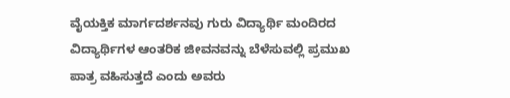ವೈಯಕ್ತಿಕ ಮಾರ್ಗದರ್ಶನವು ಗುರು ವಿದ್ಯಾರ್ಥಿ ಮಂದಿರದ ವಿದ್ಯಾರ್ಥಿಗಳ ಆಂತರಿಕ ಜೀವನವನ್ನು ಬೆಳೆಸುವಲ್ಲಿ ಪ್ರಮುಖ ಪಾತ್ರ ವಹಿಸುತ್ತದೆ ಎಂದು ಅವರು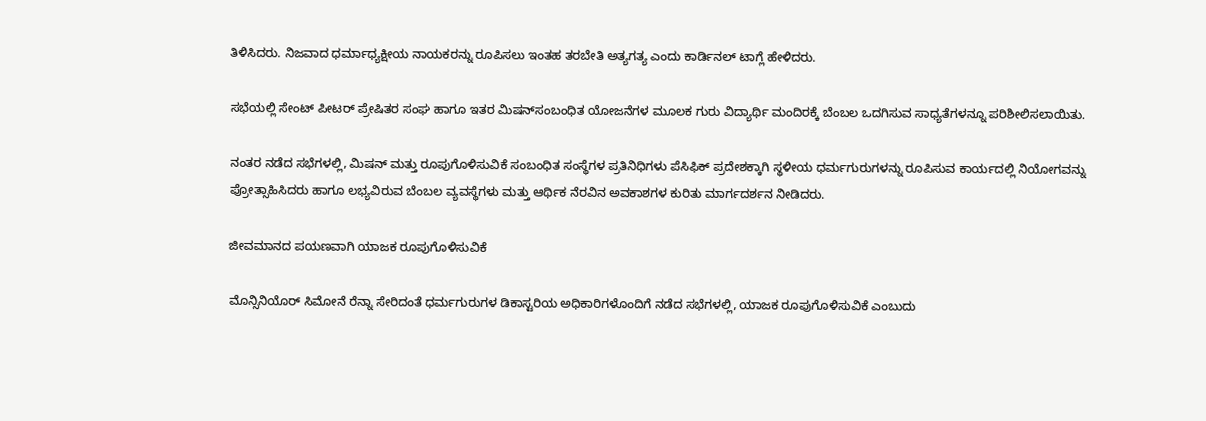ತಿಳಿಸಿದರು. ನಿಜವಾದ ಧರ್ಮಾಧ್ಯಕ್ಷೀಯ ನಾಯಕರನ್ನು ರೂಪಿಸಲು ಇಂತಹ ತರಬೇತಿ ಅತ್ಯಗತ್ಯ ಎಂದು ಕಾರ್ಡಿನಲ್ ಟಾಗ್ಲೆ ಹೇಳಿದರು.

ಸಭೆಯಲ್ಲಿ ಸೇಂಟ್ ಪೀಟರ್ ಪ್ರೇಷಿತರ ಸಂಘ ಹಾಗೂ ಇತರ ಮಿಷನ್‌ಸಂಬಂಧಿತ ಯೋಜನೆಗಳ ಮೂಲಕ ಗುರು ವಿದ್ಯಾರ್ಥಿ ಮಂದಿರಕ್ಕೆ ಬೆಂಬಲ ಒದಗಿಸುವ ಸಾಧ್ಯತೆಗಳನ್ನೂ ಪರಿಶೀಲಿಸಲಾಯಿತು.

ನಂತರ ನಡೆದ ಸಭೆಗಳಲ್ಲಿ, ಮಿಷನ್ ಮತ್ತು ರೂಪುಗೊಳಿಸುವಿಕೆ ಸಂಬಂಧಿತ ಸಂಸ್ಥೆಗಳ ಪ್ರತಿನಿಧಿಗಳು ಪೆಸಿಫಿಕ್ ಪ್ರದೇಶಕ್ಕಾಗಿ ಸ್ಥಳೀಯ ಧರ್ಮಗುರುಗಳನ್ನು ರೂಪಿಸುವ ಕಾರ್ಯದಲ್ಲಿ ನಿಯೋಗವನ್ನು ಪ್ರೋತ್ಸಾಹಿಸಿದರು ಹಾಗೂ ಲಭ್ಯವಿರುವ ಬೆಂಬಲ ವ್ಯವಸ್ಥೆಗಳು ಮತ್ತು ಆರ್ಥಿಕ ನೆರವಿನ ಅವಕಾಶಗಳ ಕುರಿತು ಮಾರ್ಗದರ್ಶನ ನೀಡಿದರು.

ಜೀವಮಾನದ ಪಯಣವಾಗಿ ಯಾಜಕ ರೂಪುಗೊಳಿಸುವಿಕೆ

ಮೊನ್ಸಿನಿಯೊರ್ ಸಿಮೋನೆ ರೆನ್ನಾ ಸೇರಿದಂತೆ ಧರ್ಮಗುರುಗಳ ಡಿಕಾಸ್ಟರಿಯ ಅಧಿಕಾರಿಗಳೊಂದಿಗೆ ನಡೆದ ಸಭೆಗಳಲ್ಲಿ, ಯಾಜಕ ರೂಪುಗೊಳಿಸುವಿಕೆ ಎಂಬುದು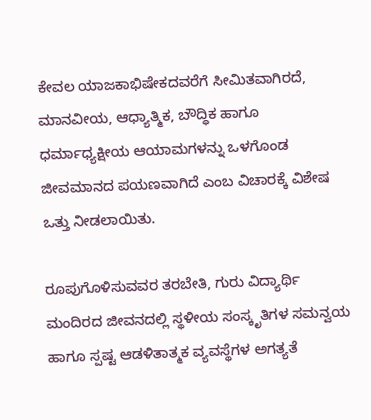ಕೇವಲ ಯಾಜಕಾಭಿಷೇಕದವರೆಗೆ ಸೀಮಿತವಾಗಿರದೆ, ಮಾನವೀಯ, ಆಧ್ಯಾತ್ಮಿಕ, ಬೌದ್ಧಿಕ ಹಾಗೂ ಧರ್ಮಾಧ್ಯಕ್ಷೀಯ ಆಯಾಮಗಳನ್ನು ಒಳಗೊಂಡ ಜೀವಮಾನದ ಪಯಣವಾಗಿದೆ ಎಂಬ ವಿಚಾರಕ್ಕೆ ವಿಶೇಷ ಒತ್ತು ನೀಡಲಾಯಿತು.

ರೂಪುಗೊಳಿಸುವವರ ತರಬೇತಿ, ಗುರು ವಿದ್ಯಾರ್ಥಿ ಮಂದಿರದ ಜೀವನದಲ್ಲಿ ಸ್ಥಳೀಯ ಸಂಸ್ಕೃತಿಗಳ ಸಮನ್ವಯ ಹಾಗೂ ಸ್ಪಷ್ಟ ಆಡಳಿತಾತ್ಮಕ ವ್ಯವಸ್ಥೆಗಳ ಅಗತ್ಯತೆ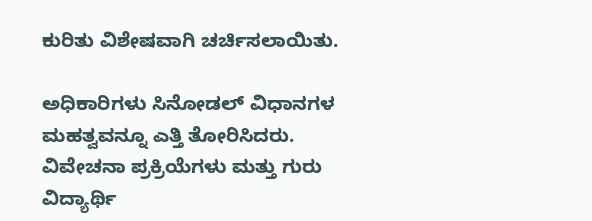ಕುರಿತು ವಿಶೇಷವಾಗಿ ಚರ್ಚಿಸಲಾಯಿತು.

ಅಧಿಕಾರಿಗಳು ಸಿನೋಡಲ್ ವಿಧಾನಗಳ ಮಹತ್ವವನ್ನೂ ಎತ್ತಿ ತೋರಿಸಿದರು. ವಿವೇಚನಾ ಪ್ರಕ್ರಿಯೆಗಳು ಮತ್ತು ಗುರು ವಿದ್ಯಾರ್ಥಿ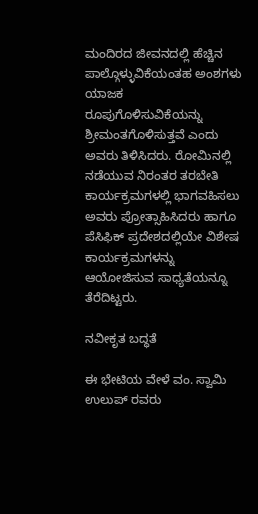ಮಂದಿರದ ಜೀವನದಲ್ಲಿ ಹೆಚ್ಚಿನ ಪಾಲ್ಗೊಳ್ಳುವಿಕೆಯಂತಹ ಅಂಶಗಳು ಯಾಜಕ ರೂಪುಗೊಳಿಸುವಿಕೆಯನ್ನು ಶ್ರೀಮಂತಗೊಳಿಸುತ್ತವೆ ಎಂದು ಅವರು ತಿಳಿಸಿದರು. ರೋಮಿನಲ್ಲಿ ನಡೆಯುವ ನಿರಂತರ ತರಬೇತಿ ಕಾರ್ಯಕ್ರಮಗಳಲ್ಲಿ ಭಾಗವಹಿಸಲು ಅವರು ಪ್ರೋತ್ಸಾಹಿಸಿದರು ಹಾಗೂ ಪೆಸಿಫಿಕ್ ಪ್ರದೇಶದಲ್ಲಿಯೇ ವಿಶೇಷ ಕಾರ್ಯಕ್ರಮಗಳನ್ನು ಆಯೋಜಿಸುವ ಸಾಧ್ಯತೆಯನ್ನೂ ತೆರೆದಿಟ್ಟರು.

ನವೀಕೃತ ಬದ್ಧತೆ

ಈ ಭೇಟಿಯ ವೇಳೆ ವಂ. ಸ್ವಾಮಿ ಉಲುಪ್ ರವರು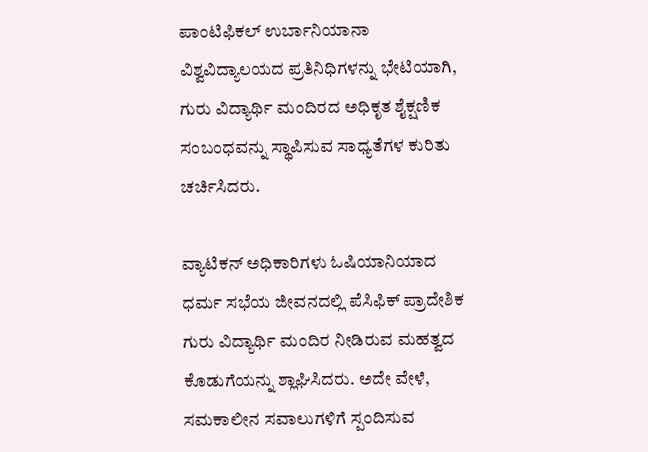ಪಾಂಟಿಫಿಕಲ್ ಉರ್ಬಾನಿಯಾನಾ ವಿಶ್ವವಿದ್ಯಾಲಯದ ಪ್ರತಿನಿಧಿಗಳನ್ನು ಭೇಟಿಯಾಗಿ, ಗುರು ವಿದ್ಯಾರ್ಥಿ ಮಂದಿರದ ಅಧಿಕೃತ ಶೈಕ್ಷಣಿಕ ಸಂಬಂಧವನ್ನು ಸ್ಥಾಪಿಸುವ ಸಾಧ್ಯತೆಗಳ ಕುರಿತು ಚರ್ಚಿಸಿದರು.

ವ್ಯಾಟಿಕನ್ ಅಧಿಕಾರಿಗಳು ಓಷಿಯಾನಿಯಾದ ಧರ್ಮ ಸಭೆಯ ಜೀವನದಲ್ಲಿ ಪೆಸಿಫಿಕ್ ಪ್ರಾದೇಶಿಕ ಗುರು ವಿದ್ಯಾರ್ಥಿ ಮಂದಿರ ನೀಡಿರುವ ಮಹತ್ವದ ಕೊಡುಗೆಯನ್ನು ಶ್ಲಾಘಿಸಿದರು. ಅದೇ ವೇಳೆ, ಸಮಕಾಲೀನ ಸವಾಲುಗಳಿಗೆ ಸ್ಪಂದಿಸುವ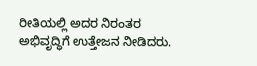ರೀತಿಯಲ್ಲಿ ಅದರ ನಿರಂತರ ಅಭಿವೃದ್ಧಿಗೆ ಉತ್ತೇಜನ ನೀಡಿದರು.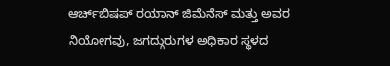ಆರ್ಚ್‌ಬಿಷಪ್ ರಯಾನ್ ಜಿಮೆನೆಸ್ ಮತ್ತು ಅವರ ನಿಯೋಗವು, ಜಗದ್ಗುರುಗಳ ಅಧಿಕಾರ ಸ್ಥಳದ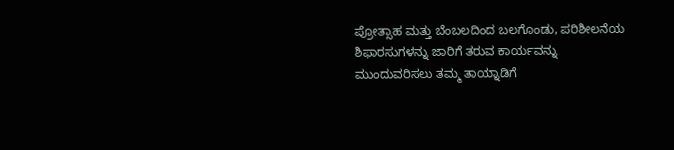ಪ್ರೋತ್ಸಾಹ ಮತ್ತು ಬೆಂಬಲದಿಂದ ಬಲಗೊಂಡು, ಪರಿಶೀಲನೆಯ ಶಿಫಾರಸುಗಳನ್ನು ಜಾರಿಗೆ ತರುವ ಕಾರ್ಯವನ್ನು ಮುಂದುವರಿಸಲು ತಮ್ಮ ತಾಯ್ನಾಡಿಗೆ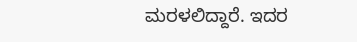ಮರಳಲಿದ್ದಾರೆ. ಇದರ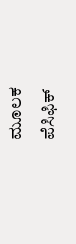ಮೂಲಕ ಪೆಸಿಫಿಕ್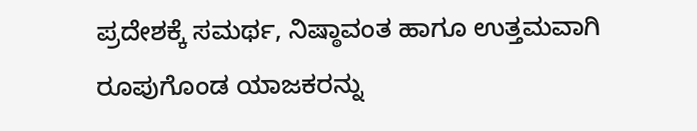ಪ್ರದೇಶಕ್ಕೆ ಸಮರ್ಥ, ನಿಷ್ಠಾವಂತ ಹಾಗೂ ಉತ್ತಮವಾಗಿ ರೂಪುಗೊಂಡ ಯಾಜಕರನ್ನು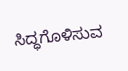ಸಿದ್ಧಗೊಳಿಸುವ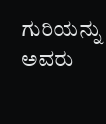ಗುರಿಯನ್ನು ಅವರು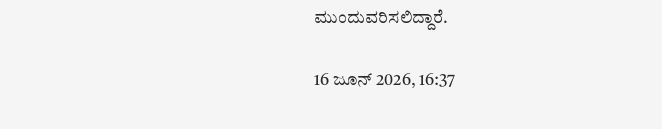ಮುಂದುವರಿಸಲಿದ್ದಾರೆ.

16 ಜೂನ್ 2026, 16:37